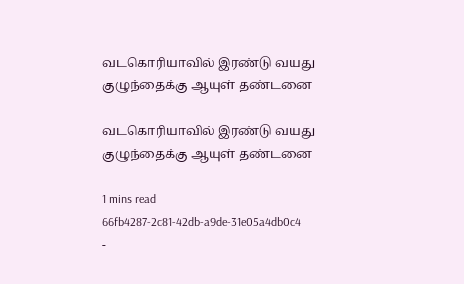வடகொரியாவில் இரண்டு வயது குழுந்தைக்கு ஆயுள் தண்டனை

வடகொரியாவில் இரண்டு வயது குழுந்தைக்கு ஆயுள் தண்டனை

1 mins read
66fb4287-2c81-42db-a9de-31e05a4db0c4
-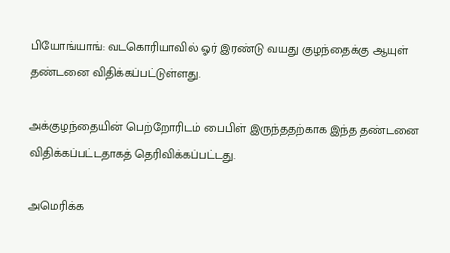பியோங்யாங்: வடகொரியாவில் ஓர் இரண்டு வயது குழந்தைக்கு ஆயுள் தண்டனை விதிக்கப்பட்டுள்ளது.

அக்குழந்தையின் பெற்றோரிடம் பைபிள் இருந்ததற்காக இந்த தண்டனை விதிக்கப்பட்டதாகத் தெரிவிக்கப்பட்டது.

அமெரிக்க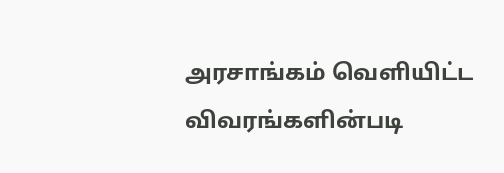அரசாங்கம் வெளியிட்ட விவரங்களின்படி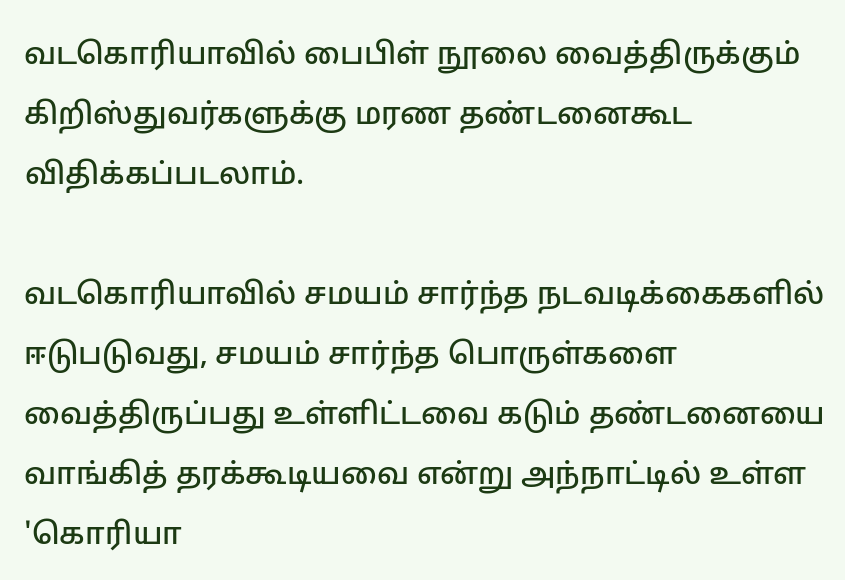வடகொரியாவில் பைபிள் நூலை வைத்திருக்கும் கிறிஸ்துவர்களுக்கு மரண தண்டனைகூட விதிக்கப்படலாம்.

வடகொரியாவில் சமயம் சார்ந்த நடவடிக்கைகளில் ஈடுபடுவது, சமயம் சார்ந்த பொருள்களை வைத்திருப்பது உள்ளிட்டவை கடும் தண்டனையை வாங்கித் தரக்கூடியவை என்று அந்நாட்டில் உள்ள 'கொரியா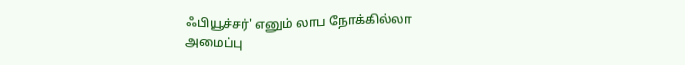ஃபியூச்சர்' எனும் லாப நோக்கில்லா அமைப்பு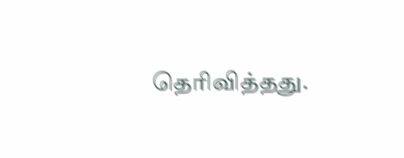தெரிவித்தது.